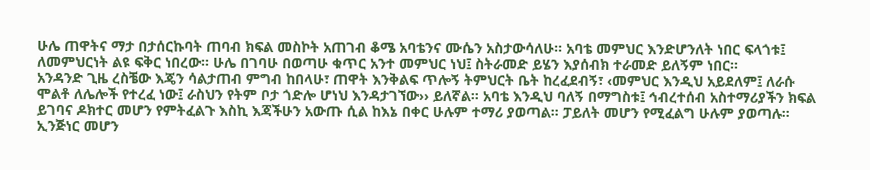ሁሌ ጠዋትና ማታ በታሰርኩባት ጠባብ ክፍል መስኮት አጠገብ ቆሜ አባቴንና ሙሴን አስታውሳለሁ። አባቴ መምህር እንድሆንለት ነበር ፍላጎቱ፤ ለመምህርነት ልዩ ፍቅር ነበረው። ሁሌ በገባሁ በወጣሁ ቁጥር አንተ መምህር ነህ፤ ስትራመድ ይሄን እያሰብክ ተራመድ ይለኝም ነበር።
አንዳንድ ጊዜ ረስቼው እጄን ሳልታጠብ ምግብ ከበላሁ፣ ጠዋት እንቅልፍ ጥሎኝ ትምህርት ቤት ከረፈደብኝ፣ ‹መምህር እንዲህ አይደለም፤ ለራሱ ሞልቶ ለሌሎች የተረፈ ነው፤ ራስህን የትም ቦታ ጎድሎ ሆነህ እንዳታገኘው›› ይለኛል። አባቴ እንዲህ ባለኝ በማግስቱ፤ ኅብረተሰብ አስተማሪያችን ክፍል ይገባና ዶክተር መሆን የምትፈልጉ እስኪ እጃችሁን አውጡ ሲል ከእኔ በቀር ሁሉም ተማሪ ያወጣል። ፓይለት መሆን የሚፈልግ ሁሉም ያወጣሉ። ኢንጅነር መሆን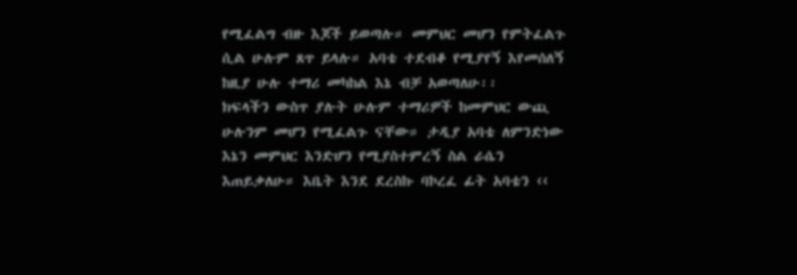የሚፈልግ ብዙ እጆች ይወጣሉ። መምህር መሆን የምትፈልጉ ሲል ሁሉም ጸጥ ይላሉ። አባቴ ተደብቆ የሚያየኝ እየመሰለኝ ከዚያ ሁሉ ተማሪ መካከል እኔ ብቻ አወጣለሁ፡፡
ክፍላችን ውስጥ ያሉት ሁሉም ተማሪዎች ከመምህር ውጪ ሁሉንም መሆን የሚፈልጉ ናቸው። ታዲያ አባቴ ለምንድነው እኔን መምህር እንድሆን የሚያስተምረኝ ስል ራሴን እጠይቃለሁ። እቤት እንደ ደረስኩ ባኮረፈ ፊት አባቴን ‹‹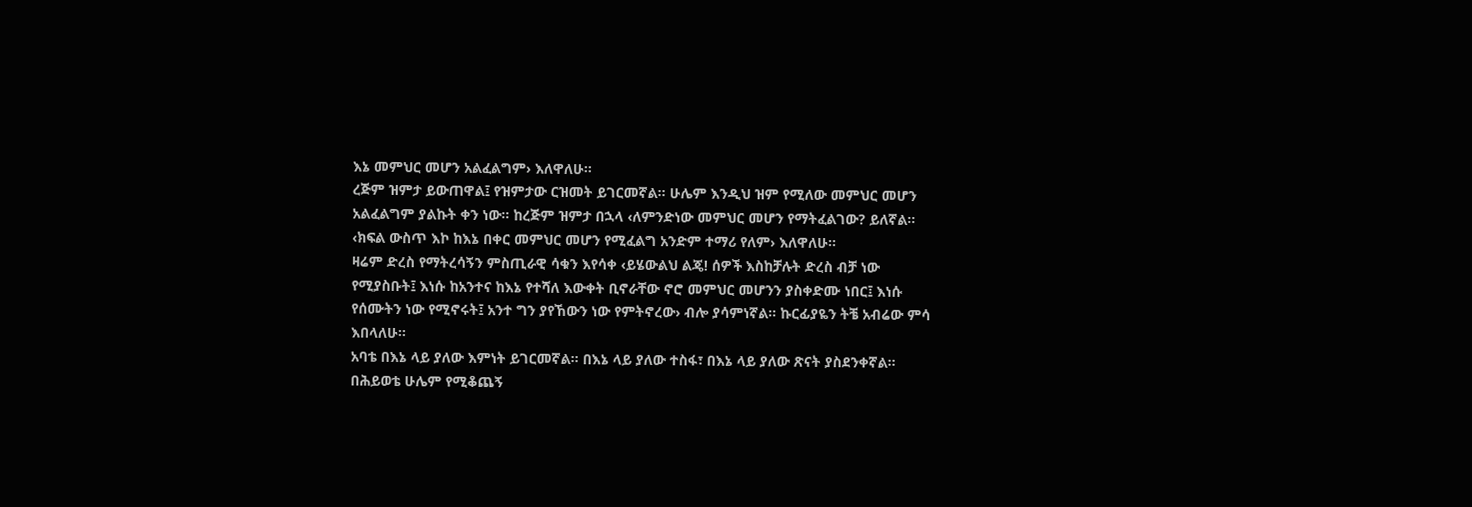እኔ መምህር መሆን አልፈልግም› እለዋለሁ፡፡
ረጅም ዝምታ ይውጠዋል፤ የዝምታው ርዝመት ይገርመኛል። ሁሌም እንዲህ ዝም የሚለው መምህር መሆን አልፈልግም ያልኩት ቀን ነው። ከረጅም ዝምታ በኋላ ‹ለምንድነው መምህር መሆን የማትፈልገው? ይለኛል። ‹ክፍል ውስጥ እኮ ከእኔ በቀር መምህር መሆን የሚፈልግ አንድም ተማሪ የለም› እለዋለሁ፡፡
ዛሬም ድረስ የማትረሳኝን ምስጢራዊ ሳቁን እየሳቀ ‹ይሄውልህ ልጄ! ሰዎች እስከቻሉት ድረስ ብቻ ነው የሚያስቡት፤ እነሱ ከአንተና ከእኔ የተሻለ እውቀት ቢኖራቸው ኖሮ መምህር መሆንን ያስቀድሙ ነበር፤ እነሱ የሰሙትን ነው የሚኖሩት፤ አንተ ግን ያየኸውን ነው የምትኖረው› ብሎ ያሳምነኛል። ኩርፊያዬን ትቼ አብሬው ምሳ እበላለሁ፡፡
አባቴ በእኔ ላይ ያለው እምነት ይገርመኛል። በእኔ ላይ ያለው ተስፋ፣ በእኔ ላይ ያለው ጽናት ያስደንቀኛል። በሕይወቴ ሁሌም የሚቆጨኝ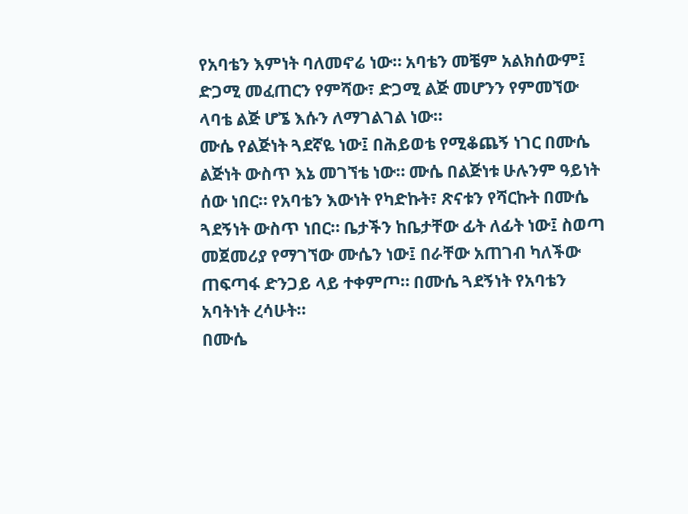የአባቴን እምነት ባለመኖሬ ነው። አባቴን መቼም አልክሰውም፤ ድጋሚ መፈጠርን የምሻው፣ ድጋሚ ልጅ መሆንን የምመኘው ላባቴ ልጅ ሆኜ እሱን ለማገልገል ነው።
ሙሴ የልጅነት ጓደኛዬ ነው፤ በሕይወቴ የሚቆጨኝ ነገር በሙሴ ልጅነት ውስጥ እኔ መገኘቴ ነው። ሙሴ በልጅነቱ ሁሉንም ዓይነት ሰው ነበር። የአባቴን እውነት የካድኩት፣ ጽናቱን የሻርኩት በሙሴ ጓደኝነት ውስጥ ነበር። ቤታችን ከቤታቸው ፊት ለፊት ነው፤ ስወጣ መጀመሪያ የማገኘው ሙሴን ነው፤ በራቸው አጠገብ ካለችው ጠፍጣፋ ድንጋይ ላይ ተቀምጦ። በሙሴ ጓደኝነት የአባቴን አባትነት ረሳሁት።
በሙሴ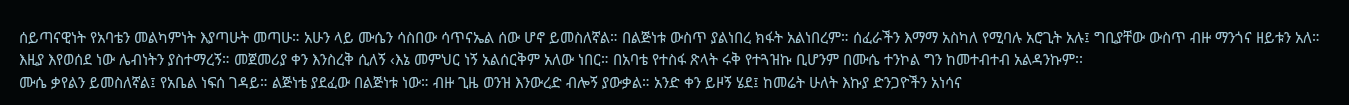ሰይጣናዊነት የአባቴን መልካምነት እያጣሁት መጣሁ። አሁን ላይ ሙሴን ሳስበው ሳጥናኤል ሰው ሆኖ ይመስለኛል። በልጅነቱ ውስጥ ያልነበረ ክፋት አልነበረም። ሰፈራችን እማማ አስካለ የሚባሉ አሮጊት አሉ፤ ግቢያቸው ውስጥ ብዙ ማንጎና ዘይቱን አለ። እዚያ እየወሰደ ነው ሌብነትን ያስተማረኝ። መጀመሪያ ቀን እንስረቅ ሲለኝ ‹እኔ መምህር ነኝ አልሰርቅም አለው ነበር። በአባቴ የተስፋ ጽላት ሩቅ የተጓዝኩ ቢሆንም በሙሴ ተንኮል ግን ከመተብተብ አልዳንኩም፡፡
ሙሴ ቃየልን ይመስለኛል፤ የአቤል ነፍሰ ገዳይ። ልጅነቴ ያደፈው በልጅነቱ ነው። ብዙ ጊዜ ወንዝ እንውረድ ብሎኝ ያውቃል። አንድ ቀን ይዞኝ ሄደ፤ ከመሬት ሁለት እኩያ ድንጋዮችን አነሳና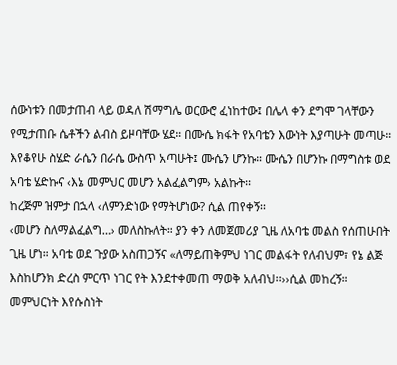ሰውነቱን በመታጠብ ላይ ወዳለ ሽማግሌ ወርውሮ ፈነከተው፤ በሌላ ቀን ደግሞ ገላቸውን የሚታጠቡ ሴቶችን ልብስ ይዞባቸው ሄደ። በሙሴ ክፋት የአባቴን እውነት እያጣሁት መጣሁ። እየቆየሁ ስሄድ ራሴን በራሴ ውስጥ አጣሁት፤ ሙሴን ሆንኩ። ሙሴን በሆንኩ በማግስቱ ወደ አባቴ ሄድኩና ‹እኔ መምህር መሆን አልፈልግም› አልኩት፡፡
ከረጅም ዝምታ በኋላ ‹ለምንድነው የማትሆነው? ሲል ጠየቀኝ፡፡
‹መሆን ስለማልፈልግ…› መለስኩለት። ያን ቀን ለመጀመሪያ ጊዜ ለአባቴ መልስ የሰጠሁበት ጊዜ ሆነ። አባቴ ወደ ጉያው አስጠጋኝና «ለማይጠቅምህ ነገር መልፋት የለብህም፣ የኔ ልጅ እስከሆንክ ድረስ ምርጥ ነገር የት እንደተቀመጠ ማወቅ አለብህ፡፡››ሲል መከረኝ።
መምህርነት እየሱስነት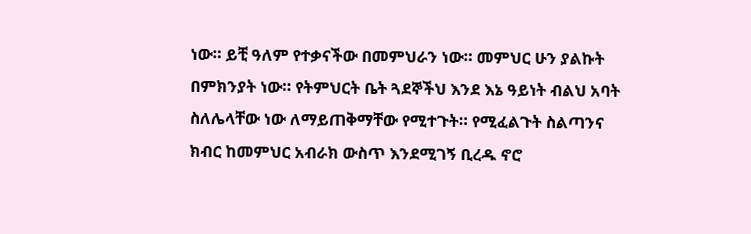ነው። ይቺ ዓለም የተቃናችው በመምህራን ነው። መምህር ሁን ያልኩት በምክንያት ነው። የትምህርት ቤት ጓደኞችህ እንደ እኔ ዓይነት ብልህ አባት ስለሌላቸው ነው ለማይጠቅማቸው የሚተጉት። የሚፈልጉት ስልጣንና ክብር ከመምህር አብራክ ውስጥ እንደሚገኝ ቢረዱ ኖሮ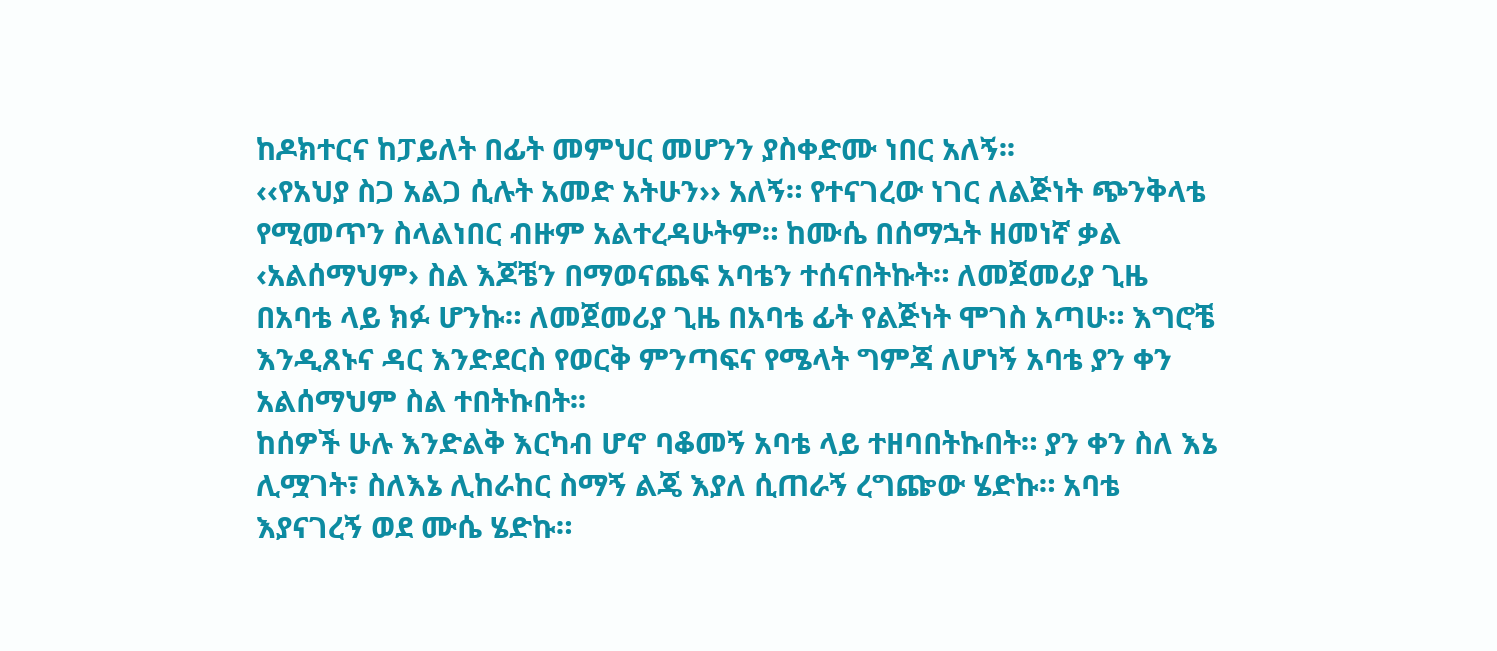ከዶክተርና ከፓይለት በፊት መምህር መሆንን ያስቀድሙ ነበር አለኝ፡፡
‹‹የአህያ ስጋ አልጋ ሲሉት አመድ አትሁን›› አለኝ። የተናገረው ነገር ለልጅነት ጭንቅላቴ የሚመጥን ስላልነበር ብዙም አልተረዳሁትም። ከሙሴ በሰማኋት ዘመነኛ ቃል ‹አልሰማህም› ስል እጆቼን በማወናጨፍ አባቴን ተሰናበትኩት። ለመጀመሪያ ጊዜ በአባቴ ላይ ክፉ ሆንኩ። ለመጀመሪያ ጊዜ በአባቴ ፊት የልጅነት ሞገስ አጣሁ። እግሮቼ እንዲጸኑና ዳር እንድደርስ የወርቅ ምንጣፍና የሜላት ግምጃ ለሆነኝ አባቴ ያን ቀን አልሰማህም ስል ተበትኩበት፡፡
ከሰዎች ሁሉ እንድልቅ እርካብ ሆኖ ባቆመኝ አባቴ ላይ ተዘባበትኩበት። ያን ቀን ስለ እኔ ሊሟገት፣ ስለእኔ ሊከራከር ስማኝ ልጄ እያለ ሲጠራኝ ረግጬው ሄድኩ። አባቴ እያናገረኝ ወደ ሙሴ ሄድኩ።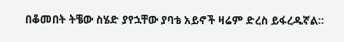በቆመበት ትቼው ስሄድ ያየኋቸው ያባቴ አይኖች ዛሬም ድረስ ይፋረዱኛል።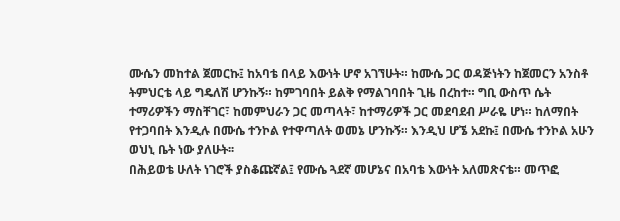ሙሴን መከተል ጀመርኩ፤ ከአባቴ በላይ እውነት ሆኖ አገኘሁት። ከሙሴ ጋር ወዳጅነትን ከጀመርን አንስቶ ትምህርቴ ላይ ግዴለሽ ሆንኩኝ። ከምገባበት ይልቅ የማልገባበት ጊዜ በረከተ። ግቢ ውስጥ ሴት ተማሪዎችን ማስቸገር፣ ከመምህራን ጋር መጣላት፣ ከተማሪዎች ጋር መደባደብ ሥራዬ ሆነ። ከለማበት የተጋባበት እንዲሉ በሙሴ ተንኮል የተዋጣለት ወመኔ ሆንኩኝ። እንዲህ ሆኜ አደኩ፤ በሙሴ ተንኮል አሁን ወህኒ ቤት ነው ያለሁት፡፡
በሕይወቴ ሁለት ነገሮች ያስቆጩኛል፤ የሙሴ ጓደኛ መሆኔና በአባቴ እውነት አለመጽናቴ። መጥፎ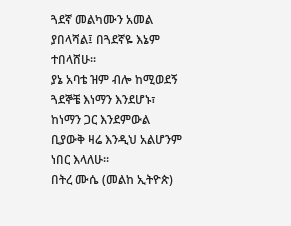ጓደኛ መልካሙን አመል ያበላሻል፤ በጓደኛዬ እኔም ተበላሸሁ፡፡
ያኔ አባቴ ዝም ብሎ ከሚወደኝ ጓደኞቼ እነማን እንደሆኑ፣ ከነማን ጋር እንደምውል ቢያውቅ ዛሬ እንዲህ አልሆንም ነበር እላለሁ።
በትረ ሙሴ (መልከ ኢትዮጵ)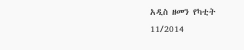አዲስ ዘመን የካቲት 11/2014